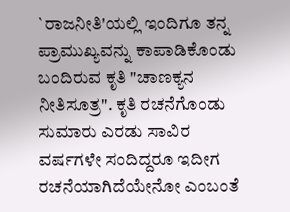`ರಾಜನೀತಿ'ಯಲ್ಲಿ ಇಂದಿಗೂ ತನ್ನ ಪ್ರಾಮುಖ್ಯವನ್ನು ಕಾಪಾಡಿಕೊಂಡು ಬಂದಿರುವ ಕೃತಿ "ಚಾಣಕ್ಯನ ನೀತಿಸೂತ್ರ". ಕೃತಿ ರಚನೆಗೊಂಡು ಸುಮಾರು ಎರಡು ಸಾವಿರ ವರ್ಷಗಳೇ ಸಂದಿದ್ದರೂ ಇದೀಗ ರಚನೆಯಾಗಿದೆಯೇನೋ ಎಂಬಂತೆ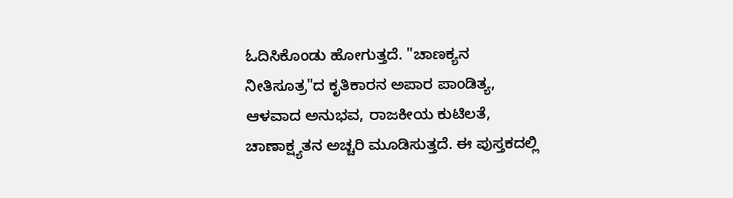ಓದಿಸಿಕೊಂಡು ಹೋಗುತ್ತದೆ. "ಚಾಣಕ್ಯನ ನೀತಿಸೂತ್ರ"ದ ಕೃತಿಕಾರನ ಅಪಾರ ಪಾಂಡಿತ್ಯ, ಆಳವಾದ ಅನುಭವ, ರಾಜಕೀಯ ಕುಟಿಲತೆ, ಚಾಣಾಕ್ಷ್ಯತನ ಅಚ್ಚರಿ ಮೂಡಿಸುತ್ತದೆ. ಈ ಪುಸ್ತಕದಲ್ಲಿ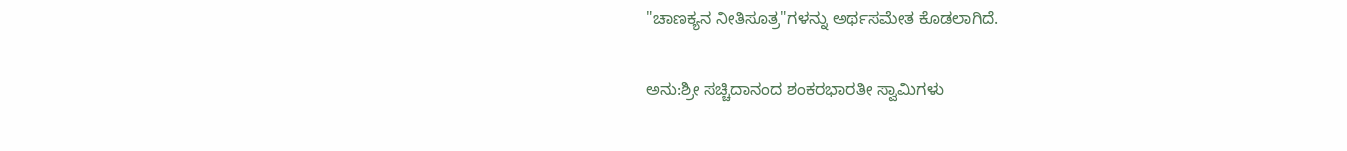"ಚಾಣಕ್ಯನ ನೀತಿಸೂತ್ರ"ಗಳನ್ನು ಅರ್ಥಸಮೇತ ಕೊಡಲಾಗಿದೆ.

ಅನು:ಶ್ರೀ ಸಚ್ಚಿದಾನಂದ ಶಂಕರಭಾರತೀ ಸ್ವಾಮಿಗಳು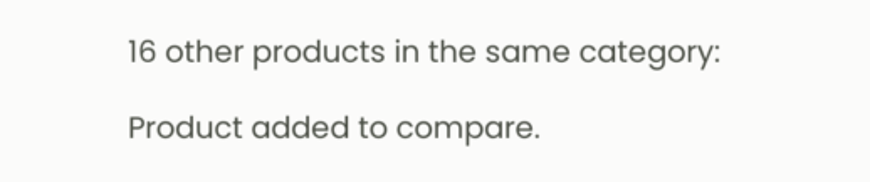16 other products in the same category:

Product added to compare.